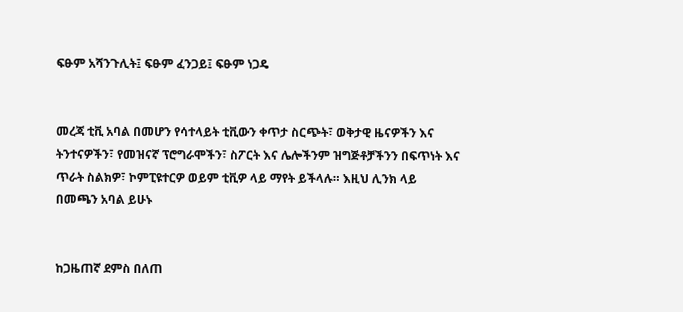ፍፁም አሻንጉሊት፤ ፍፁም ፈንጋይ፤ ፍፁም ነጋዴ


መረጃ ቲቪ አባል በመሆን የሳተላይት ቲቪውን ቀጥታ ስርጭት፣ ወቅታዊ ዜናዎችን እና ትንተናዎችን፣ የመዝናኛ ፕሮግራሞችን፣ ስፖርት እና ሌሎችንም ዝግጅቶቻችንን በፍጥነት እና ጥራት ስልክዎ፣ ኮምፒዩተርዎ ወይም ቲቪዎ ላይ ማየት ይችላሉ። እዚህ ሊንክ ላይ በመጫን አባል ይሁኑ


ከጋዜጠኛ ደምስ በለጠ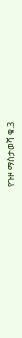የጉዞ ማስታወሻ ቁ.3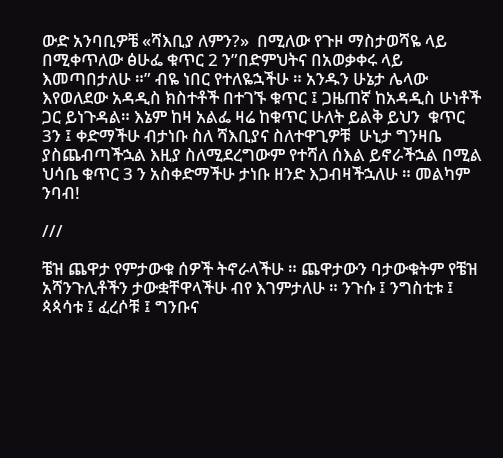ውድ አንባቢዎቼ «ሻእቢያ ለምን?»  በሚለው የጉዞ ማስታወሻዬ ላይ በሚቀጥለው ፅሁፌ ቁጥር 2 ን”በድምህትና በአወቃቀሩ ላይ እመጣበታለሁ ።” ብዬ ነበር የተለዬኋችሁ ። አንዱን ሁኔታ ሌላው እየወለደው አዳዲስ ክስተቶች በተገኙ ቁጥር ፤ ጋዜጠኛ ከአዳዲስ ሁነቶች ጋር ይነጉዳል። እኔም ከዛ አልፌ ዛሬ ከቁጥር ሁለት ይልቅ ይህን  ቁጥር 3ን ፤ ቀድማችሁ ብታነቡ ስለ ሻእቢያና ስለተዋጊዎቹ  ሁኒታ ግንዛቤ  ያስጨብጣችኋል እዚያ ስለሚደረግውም የተሻለ ሰእል ይኖራችኋል በሚል ህሳቤ ቁጥር 3 ን አስቀድማችሁ ታነቡ ዘንድ እጋብዛችኋለሁ ። መልካም ንባብ!

///

ቼዝ ጨዋታ የምታውቁ ሰዎች ትኖራላችሁ ። ጨዋታውን ባታውቁትም የቼዝ አሻንጉሊቶችን ታውቋቸዋላችሁ ብየ እገምታለሁ ። ንጉሱ ፤ ንግስቲቱ ፤ ጳጳሳቱ ፤ ፈረሶቹ ፤ ግንቡና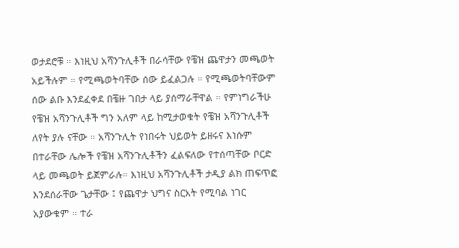ወታደሮቹ ። እነዚህ አሻንጉሊቶች በራሳቸው የቼዝ ጨዋታን መጫወት አይችሉም ። የሚጫወትባቸው ሰው ይፈልጋሉ ። የሚጫወትባቸውም ሰው ልቡ እንደፈቀደ በቼዙ ገበታ ላይ ያሰማራቸዋል ። የምነግራችሁ የቼዝ አሻንጉሊቶች ግን አለም ላይ ከሚታወቁት የቼዝ አሻንጉሊቶች ለየት ያሉ ናቸው ። አሻንጉሊት የነበሩት ህይወት ይዘሩና እነሱም በተራቸው ሌሎች የቼዝ አሻንጉሊቶችን ፈልፍለው የተሰጣቸው ቦርድ ላይ መጫወት ይጀምራሉ። እነዚህ አሻንጉሊቶች ታዲያ ልክ ጠፍጥፎ እንደሰራቸው ጌታቸው ፤ የጨዋታ ህግና ስርአት የሚባል ነገር አያውቁም ። ተራ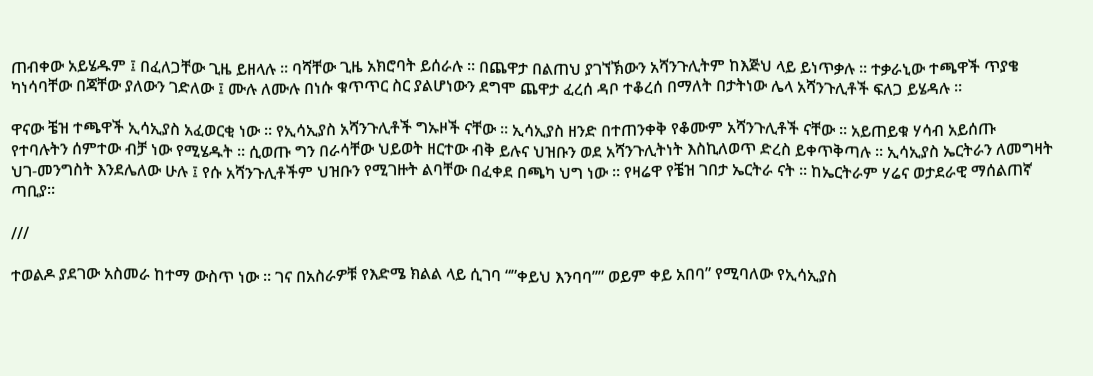ጠብቀው አይሄዱም ፤ በፈለጋቸው ጊዜ ይዘላሉ ። ባሻቸው ጊዜ አክሮባት ይሰራሉ ። በጨዋታ በልጠህ ያገኘኽውን አሻንጉሊትም ከእጅህ ላይ ይነጥቃሉ ። ተቃራኒው ተጫዋች ጥያቄ ካነሳባቸው በጃቸው ያለውን ገድለው ፤ ሙሉ ለሙሉ በነሱ ቁጥጥር ስር ያልሆነውን ደግሞ ጨዋታ ፈረሰ ዳቦ ተቆረሰ በማለት በታትነው ሌላ አሻንጉሊቶች ፍለጋ ይሄዳሉ ።

ዋናው ቼዝ ተጫዋች ኢሳኢያስ አፈወርቂ ነው ። የኢሳኢያስ አሻንጉሊቶች ግኡዞች ናቸው ። ኢሳኢያስ ዘንድ በተጠንቀቅ የቆሙም አሻንጉሊቶች ናቸው ። አይጠይቁ ሃሳብ አይሰጡ የተባሉትን ሰምተው ብቻ ነው የሚሄዱት ። ሲወጡ ግን በራሳቸው ህይወት ዘርተው ብቅ ይሉና ህዝቡን ወደ አሻንጉሊትነት እስኪለወጥ ድረስ ይቀጥቅጣሉ ። ኢሳኢያስ ኤርትራን ለመግዛት ህገ-መንግስት እንደሌለው ሁሉ ፤ የሱ አሻንጉሊቶችም ህዝቡን የሚገዙት ልባቸው በፈቀደ በጫካ ህግ ነው ። የዛሬዋ የቼዝ ገበታ ኤርትራ ናት ። ከኤርትራም ሃሬና ወታደራዊ ማሰልጠኛ ጣቢያ።

///

ተወልዶ ያደገው አስመራ ከተማ ውስጥ ነው ። ገና በአስራዎቹ የእድሜ ክልል ላይ ሲገባ “”ቀይህ እንባባ’’” ወይም ቀይ አበባ” የሚባለው የኢሳኢያስ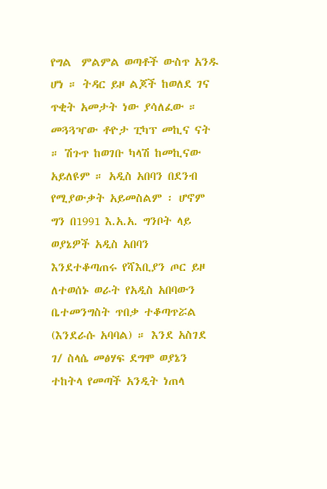የግል  ምልምል ወጣቶች ውስጥ አንዱ ሆነ ። ትዳር ይዞ ልጆች ከወለደ ገና ጥቂት አመታት ነው ያሳለፈው ። መጓጓዣው ቶዮታ ፒካፕ መኪና ናት ። ሽጉጥ ከወገቡ ካላሽ ከመኪናው አይለዩም ። አዲስ አበባን በደንብ የሚያውቃት አይመስልም ፡ ሆኖም ግን በ1991 እ.አ.አ. ግንቦት ላይ ወያኔዎች አዲስ አበባን እንደተቆጣጠሩ የሻእቢያን ጦር ይዞ ለተወሰኑ ወራት የአዲስ አበባውን ቤተመንግስት ጥበቃ ተቆጣጥሯል (እንደራሱ አባባል) ። እንደ አስገደ ገ/ ስላሴ መፅሃፍ ደግሞ ወያኔን ተከትላ የመጣች አንዲት ነጠላ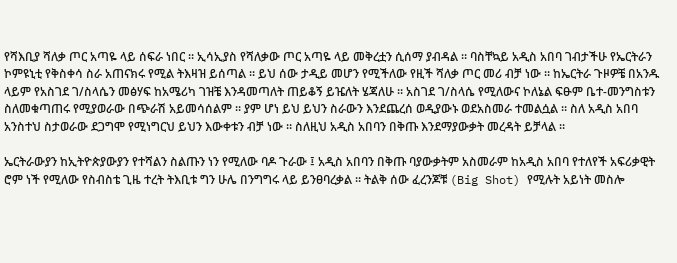የሻእቢያ ሻለቃ ጦር አጣዬ ላይ ሰፍራ ነበር ። ኢሳኢያስ የሻለቃው ጦር አጣዬ ላይ መቅረቷን ሲሰማ ያብዳል ። ባስቸኳይ አዲስ አበባ ገብታችሁ የኤርትራን ኮምዩኒቲ የቅስቀሳ ስራ አጠናክሩ የሚል ትእዛዝ ይሰጣል ። ይህ ሰው ታዲይ መሆን የሚችለው የዚች ሻለቃ ጦር መሪ ብቻ ነው ። ከኤርትራ ጉዞዎቼ በአንዱ ላይም የአስገደ ገ/ስላሴን መፅሃፍ ከአሜሪካ ገዝቼ እንዳመጣለት ጠይቆኝ ይዤለት ሄጃለሁ ። አስገደ ገ/ስላሴ የሚለውና ኮለኔል ፍፁም ቤተ-መንግስቱን ስለመቁጣጠሩ የሚያወራው በጭራሽ አይመሳሰልም ። ያም ሆነ ይህ ይህን ስራውን እንደጨረሰ ወዲያውኑ ወደአስመራ ተመልሷል ። ስለ አዲስ አበባ አንስተህ ስታወራው ደጋግሞ የሚነግርህ ይህን እውቀቱን ብቻ ነው ። ስለዚህ አዲስ አበባን በቅጡ እንደማያውቃት መረዳት ይቻላል ።

ኤርትራውያን ከኢትዮጵያውያን የተሻልን ስልጡን ነን የሚለው ባዶ ጉራው ፤ አዲስ አበባን በቅጡ ባያውቃትም አስመራም ከአዲስ አበባ የተለየች አፍሪቃዊት ሮም ነች የሚለው የስብስቴ ጊዜ ተረት ትእቢቱ ግን ሁሌ በንግግሩ ላይ ይንፀባረቃል ። ትልቅ ሰው ፈረንጆቹ (Big Shot) የሚሉት አይነት መስሎ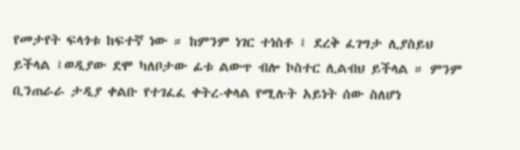የመታየት ፍላጎቱ ከፍተኛ ነው ። ከምንም ነገር ተነስቶ ፤ ደረቅ ፈገግታ ሊያስይህ ይችላል ፤ወዲያው ደሞ ካለቦታው ፊቱ ልውጥ ብሎ ኮስተር ሊልብህ ይችላል ። ምንም ቢንጠራራ ታዲያ ቀልቡ የተገፈፈ ቀትረ-ቀላል የሚሉት አይነት ሰው ስለሆነ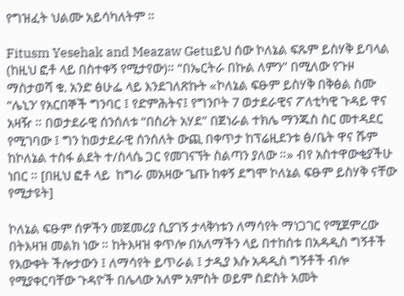የግዝፈት ህልሙ አይሳካለትም ።

Fitusm Yesehak and Meazaw Getuይህ ሰው ኮለኔል ፍጹም ይስሃቅ ይባላል (ከዚህ ፎቶ ላይ በስተቀኝ የሚታየው)። “በኤርትራ በኩል ለምን” በሚለው የጉዞ ማስታወሻ ቁ. አንድ ፅሁፌ ላይ እንደገለጽኩት «ኮለኔል ፍፁም ይስሃቅ በቅፅል ስሙ “ሌኒን’ የአርበኞች ግንባር ፤ የድምሕትና፤ የግንቦት 7 ወታደራዊና ፖለቲካዊ ጉዳይ ዋና አዛዥ ። በወታደራዊ ሰንሰለቱ “በስሪት አሃደ” በጀነራል ተክሌ ማንጁስ ስር መተዳደር የሚገባው ፤ ግን ከወታደራዊ ሰንሰለት ውጪ በቀጥታ ከፕሬዚደንቱ ፅ/ቤት ዋና ሹም ከኮለኔል ተስፋ ልደት ተ/ስላሴ ጋር የመገናኘት ስልጣን ያለው ።» ብየ አስተዋውቂያችሁ ነበር ። [በዚህ ፎቶ ላይ  ከግራ መአዛው ጌጡ ከቀኝ ደግሞ ኮለኔል ፍፁም ይስሃቅ ናቸው የሚታዩት]

ኮለኔል ፍፁም ሰዎችን መጀመሪያ ሲያገኝ ታላቅነቱን ለማሳየት ማነጋገር የሚጀምረው በትእዛዝ መልክ ነው ። ከትእዛዝ ቀጥሎ በአለማችን ላይ በተከሰቱ በአዳዲስ ግኝቶች የእውቀት ችሎታውን ፤ ለማሳየት ይጥራል ፤ ታዲያ እሱ አዳዲስ ግኝቶች ብሎ የሚያቀርባቸው ጉዳዮች በሌላው አለም አምስት ወይም ስድስት አመት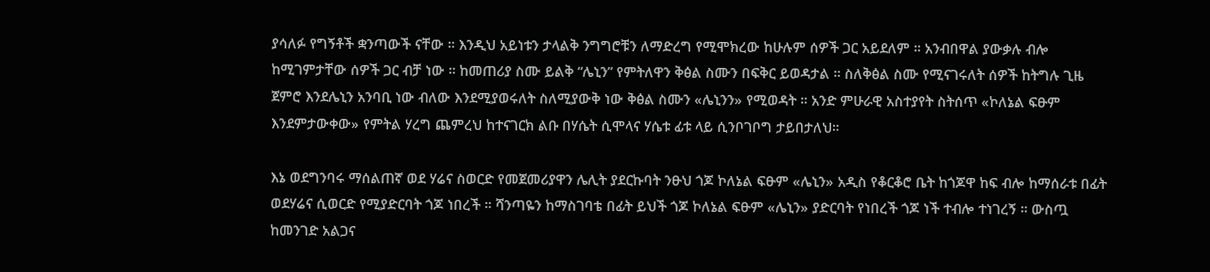ያሳለፉ የግኝቶች ቋንጣውች ናቸው ። እንዲህ አይነቱን ታላልቅ ንግግሮቹን ለማድረግ የሚሞክረው ከሁሉም ሰዎች ጋር አይደለም ። አንብበዋል ያውቃሉ ብሎ ከሚገምታቸው ሰዎች ጋር ብቻ ነው ። ከመጠሪያ ስሙ ይልቅ “ሌኒን” የምትለዋን ቅፅል ስሙን በፍቅር ይወዳታል ። ስለቅፅል ስሙ የሚናገሩለት ሰዎች ከትግሉ ጊዜ ጀምሮ እንደሌኒን አንባቢ ነው ብለው እንደሚያወሩለት ስለሚያውቅ ነው ቅፅል ስሙን «ሌኒንን» የሚወዳት ። አንድ ምሁራዊ አስተያየት ስትሰጥ «ኮለኔል ፍፁም እንደምታውቀው» የምትል ሃረግ ጨምረህ ከተናገርክ ልቡ በሃሴት ሲሞላና ሃሴቱ ፊቱ ላይ ሲንቦገቦግ ታይበታለህ።

እኔ ወደግንባሩ ማሰልጠኛ ወደ ሃሬና ስወርድ የመጀመሪያዋን ሌሊት ያደርኩባት ንፁህ ጎጆ ኮለኔል ፍፁም «ሌኒን» አዲስ የቆርቆሮ ቤት ከጎጆዋ ከፍ ብሎ ከማሰራቱ በፊት ወደሃሬና ሲወርድ የሚያድርባት ጎጆ ነበረች ። ሻንጣዬን ከማስገባቴ በፊት ይህች ጎጆ ኮለኔል ፍፁም «ሌኒን» ያድርባት የነበረች ጎጆ ነች ተብሎ ተነገረኝ ። ውስጧ ከመንገድ አልጋና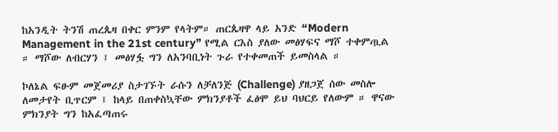ከአንዲት ትንሽ ጠረጴዛ በቀር ምንም የላትም። ጠርጴዛዋ ላይ አንድ “Modern Management in the 21st century” የሚል ርእስ ያለው መፅሃፍና ማሾ ተቀምጧል ። ማሾው ለብርሃን ፤ መፅሃፏ ግን ለአንባቢነት ጉራ የተቀመጠች ይመስላል ።

ኮለኔል ፍፁም መጀመሪያ ስታገኙት ራሱን ለቻለንጅ (Challenge) ያዘጋጀ ሰው መስሎ ለመታየት ቢጥርም ፤ ከላይ በጠቀስኳቸው ምክንያቶች ፈፅሞ ይህ ባህርይ የለውም ። ዋናው ምክንያት ግን ከአፈጣጠሩ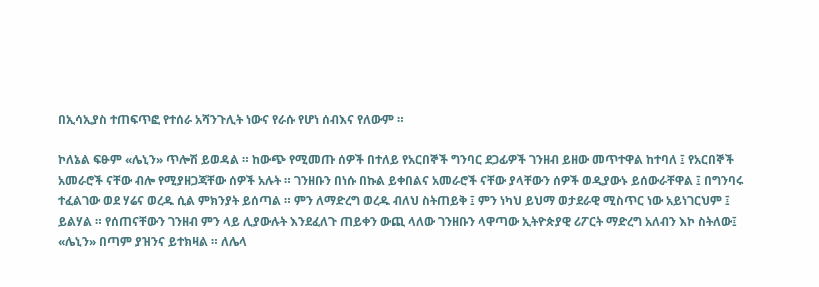በኢሳኢያስ ተጠፍጥፎ የተሰራ አሻንጉሊት ነውና የራሱ የሆነ ሰብእና የለውም ።

ኮለኔል ፍፁም «ሌኒን» ጥሎሽ ይወዳል ። ከውጭ የሚመጡ ሰዎች በተለይ የአርበኞች ግንባር ደጋፊዎች ገንዘብ ይዘው መጥተዋል ከተባለ ፤ የአርበኞች አመራሮች ናቸው ብሎ የሚያዘጋጃቸው ሰዎች አሉት ። ገንዘቡን በነሱ በኩል ይቀበልና አመራሮች ናቸው ያላቸውን ሰዎች ወዲያውኑ ይሰውራቸዋል ፤ በግንባሩ ተፈልገው ወደ ሃሬና ወረዱ ሲል ምክንያት ይሰጣል ። ምን ለማድረግ ወረዱ ብለህ ስትጠይቅ ፤ ምን ነካህ ይህማ ወታደራዊ ሚስጥር ነው አይነገርህም ፤ ይልሃል ። የሰጠናቸውን ገንዘብ ምን ላይ ሊያውሉት እንደፈለጉ ጠይቀን ውጪ ላለው ገንዘቡን ላዋጣው ኢትዮጵያዊ ሪፖርት ማድረግ አለብን እኮ ስትለው፤ «ሌኒን» በጣም ያዝንና ይተክዛል ። ለሌላ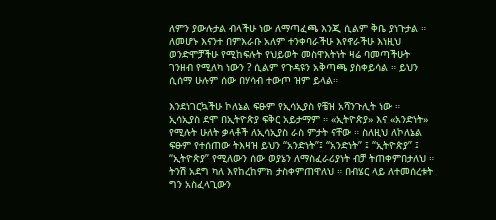ለምን ያውሉታል ብላችሁ ነው ለማጣፈጫ እንጂ ሲልም ቅቤ ያነጉታል ። ለመሆኑ እናንተ በምእራቡ አለም ተንቀባራችሁ እየኖራችሁ እነዚህ ወንድሞቻችሁ የሚከፍሉት የህይወት መስዋእትነት ዛሬ ባመጣችሁት ገንዘብ የሚለካ ነውን ? ሲልም የጉዳዩን አቅጣጫ ያስቀይሳል ። ይህን ሲሰማ ሁሉም ሰው በሃሳብ ተውጦ ዝም ይላል።

እንደነገርኳችሁ ኮለኔል ፍፁም የኢሳኢያስ የቼዝ አሻንጉሊት ነው ።  ኢሳኢያስ ደሞ በኢትዮጵያ ፍቅር አይታማም ። «ኢትዮጵያ» እና «አንድነት» የሚሉት ሁለት ቃላቶች ለኢሳኢያስ ራስ ምታት ናቸው ። ስለዚህ ለኮለኔል ፍፁም የተሰጠው ትእዛዝ ይህን “አንድነት”፤ “አንድነት” ፤ “ኢትዮጵያ” ፤ “ኢትዮጵያ” የሚለውን ሰው ወያኔን ለማስፈራሪያነት ብቻ ትጠቀምበታለህ ። ትንሽ አደግ ካለ እየከረከምክ ታስቀምጠዋለህ ። በብሄር ላይ ለተመሰረቱት ግን አስፈላጊውን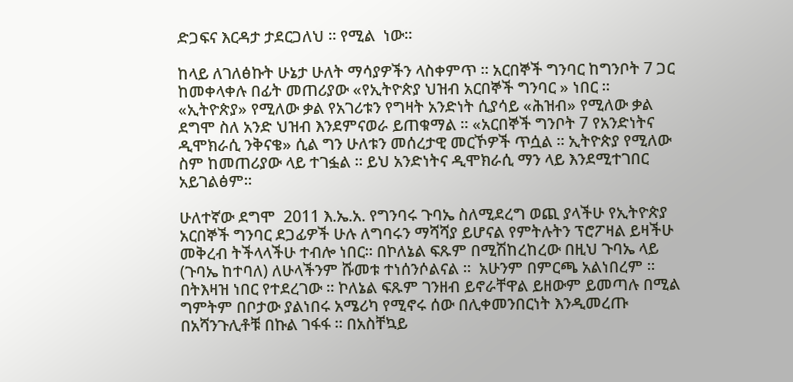ድጋፍና እርዳታ ታደርጋለህ ። የሚል  ነው።

ከላይ ለገለፅኩት ሁኔታ ሁለት ማሳያዎችን ላስቀምጥ ። አርበኞች ግንባር ከግንቦት 7 ጋር ከመቀላቀሉ በፊት መጠሪያው «የኢትዮጵያ ህዝብ አርበኞች ግንባር » ነበር ። «ኢትዮጵያ» የሚለው ቃል የአገሪቱን የግዛት አንድነት ሲያሳይ «ሕዝብ» የሚለው ቃል ደግሞ ስለ አንድ ህዝብ እንደምናወራ ይጠቁማል ። «አርበኞች ግንቦት 7 የአንድነትና ዲሞክራሲ ንቅናቄ» ሲል ግን ሁለቱን መሰረታዊ መርኾዎች ጥሷል ። ኢትዮጵያ የሚለው ስም ከመጠሪያው ላይ ተገፏል ። ይህ አንድነትና ዲሞክራሲ ማን ላይ እንደሚተገበር አይገልፅም።

ሁለተኛው ደግሞ  2011 እ.ኤ.አ. የግንባሩ ጉባኤ ስለሚደረግ ወጪ ያላችሁ የኢትዮጵያ አርበኞች ግንባር ደጋፊዎች ሁሉ ለግባሩን ማሻሻያ ይሆናል የምትሉትን ፕሮፖዛል ይዛችሁ መቅረብ ትችላላችሁ ተብሎ ነበር። በኮለኔል ፍጹም በሚሽከረከረው በዚህ ጉባኤ ላይ (ጉባኤ ከተባለ) ለሁላችንም ሹመቱ ተነሰንሶልናል ።  አሁንም በምርጫ አልነበረም ። በትእዛዝ ነበር የተደረገው ። ኮለኔል ፍጹም ገንዘብ ይኖራቸዋል ይዘውም ይመጣሉ በሚል ግምትም በቦታው ያልነበሩ አሜሪካ የሚኖሩ ሰው በሊቀመንበርነት እንዲመረጡ በአሻንጉሊቶቹ በኩል ገፋፋ ። በአስቸኳይ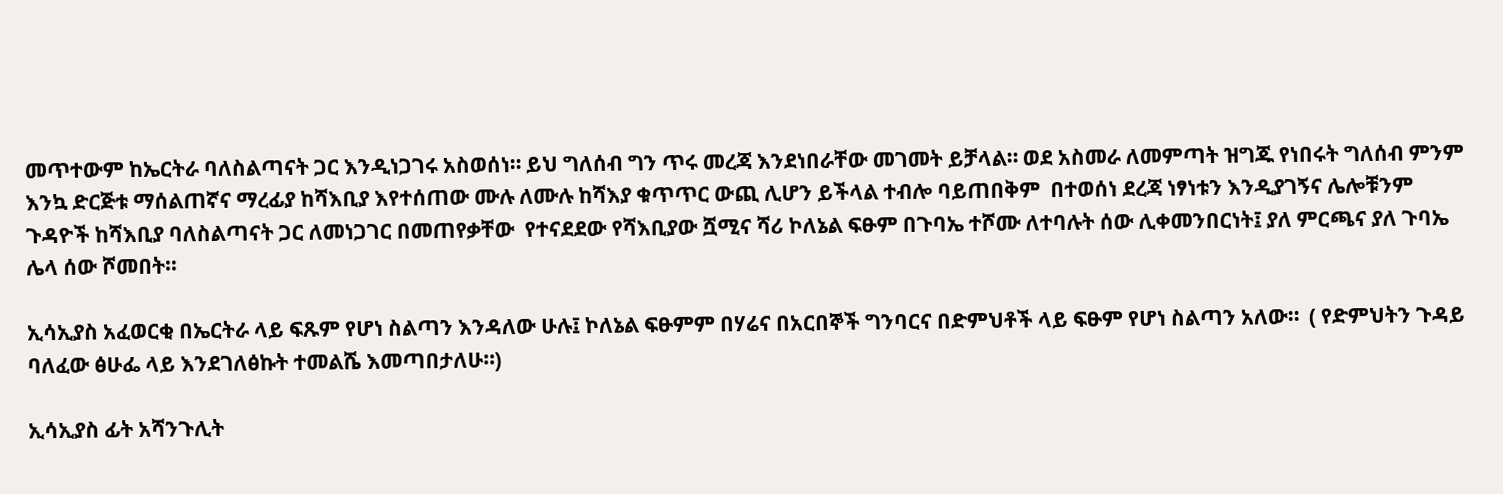መጥተውም ከኤርትራ ባለስልጣናት ጋር እንዲነጋገሩ አስወሰነ። ይህ ግለሰብ ግን ጥሩ መረጃ እንደነበራቸው መገመት ይቻላል። ወደ አስመራ ለመምጣት ዝግጁ የነበሩት ግለሰብ ምንም እንኳ ድርጅቱ ማሰልጠኛና ማረፊያ ከሻእቢያ እየተሰጠው ሙሉ ለሙሉ ከሻእያ ቁጥጥር ውጪ ሊሆን ይችላል ተብሎ ባይጠበቅም  በተወሰነ ደረጃ ነፃነቱን እንዲያገኝና ሌሎቹንም ጉዳዮች ከሻእቢያ ባለስልጣናት ጋር ለመነጋገር በመጠየቃቸው  የተናደደው የሻእቢያው ሿሚና ሻሪ ኮለኔል ፍፁም በጉባኤ ተሾሙ ለተባሉት ሰው ሊቀመንበርነት፤ ያለ ምርጫና ያለ ጉባኤ ሌላ ሰው ሾመበት።

ኢሳኢያስ አፈወርቂ በኤርትራ ላይ ፍጹም የሆነ ስልጣን እንዳለው ሁሉ፤ ኮለኔል ፍፁምም በሃሬና በአርበኞች ግንባርና በድምህቶች ላይ ፍፁም የሆነ ስልጣን አለው።  ( የድምህትን ጉዳይ ባለፈው ፅሁፌ ላይ እንደገለፅኩት ተመልሼ እመጣበታለሁ።)

ኢሳኢያስ ፊት አሻንጉሊት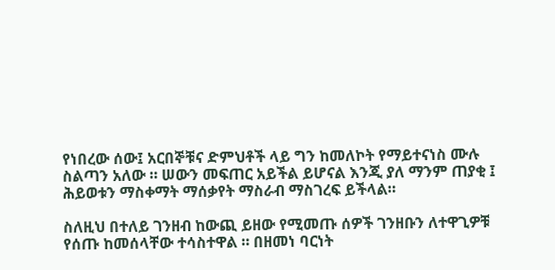የነበረው ሰው፤ አርበኞቹና ድምህቶች ላይ ግን ከመለኮት የማይተናነስ ሙሉ ስልጣን አለው ። ሠውን መፍጠር አይችል ይሆናል እንጂ ያለ ማንም ጠያቂ ፤ ሕይወቱን ማስቀማት ማሰቃየት ማስራብ ማስገረፍ ይችላል።

ስለዚህ በተለይ ገንዘብ ከውጪ ይዘው የሚመጡ ሰዎች ገንዘቡን ለተዋጊዎቹ የሰጡ ከመሰላቸው ተሳስተዋል ። በዘመነ ባርነት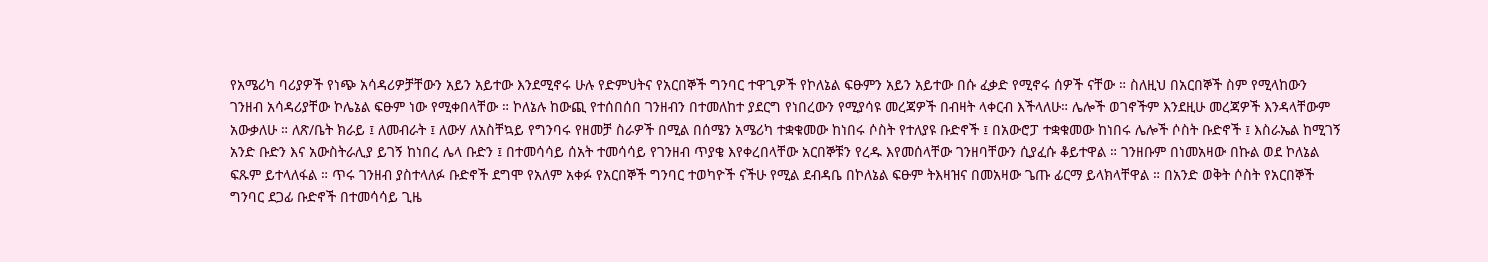የአሜሪካ ባሪያዎች የነጭ አሳዳሪዎቻቸውን አይን አይተው እንደሚኖሩ ሁሉ የድምህትና የአርበኞች ግንባር ተዋጊዎች የኮለኔል ፍፁምን አይን አይተው በሱ ፈቃድ የሚኖሩ ሰዎች ናቸው ። ስለዚህ በአርበኞች ስም የሚላከውን ገንዘብ አሳዳሪያቸው ኮሌኔል ፍፁም ነው የሚቀበላቸው ። ኮለኔሉ ከውጪ የተሰበሰበ ገንዘብን በተመለከተ ያደርግ የነበረውን የሚያሳዩ መረጃዎች በብዛት ላቀርብ እችላለሁ። ሌሎች ወገኖችም እንደዚሁ መረጃዎች እንዳላቸውም አውቃለሁ ። ለጽ/ቤት ክራይ ፤ ለመብራት ፤ ለውሃ ለአስቸኳይ የግንባሩ የዘመቻ ስራዎች በሚል በሰሜን አሜሪካ ተቋቁመው ከነበሩ ሶስት የተለያዩ ቡድኖች ፤ በአውሮፓ ተቋቁመው ከነበሩ ሌሎች ሶስት ቡድኖች ፤ እስራኤል ከሚገኝ አንድ ቡድን እና አውስትራሊያ ይገኝ ከነበረ ሌላ ቡድን ፤ በተመሳሳይ ሰአት ተመሳሳይ የገንዘብ ጥያቄ እየቀረበላቸው አርበኞቹን የረዱ እየመሰላቸው ገንዘባቸውን ሲያፈሱ ቆይተዋል ። ገንዘቡም በነመአዛው በኩል ወደ ኮለኔል ፍጹም ይተላለፋል ። ጥሩ ገንዘብ ያስተላለፉ ቡድኖች ደግሞ የአለም አቀፉ የአርበኞች ግንባር ተወካዮች ናችሁ የሚል ደብዳቤ በኮለኔል ፍፁም ትእዛዝና በመአዛው ጌጡ ፊርማ ይላክላቸዋል ። በአንድ ወቅት ሶስት የአርበኞች ግንባር ደጋፊ ቡድኖች በተመሳሳይ ጊዜ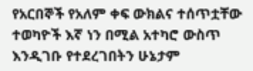የአርበኞች የአለም ቀፍ ውክልና ተሰጥቷቸው ተወካዮች እኛ ነን በሚል አተካሮ ውስጥ እንዲገቡ የተደረገበትን ሁኔታም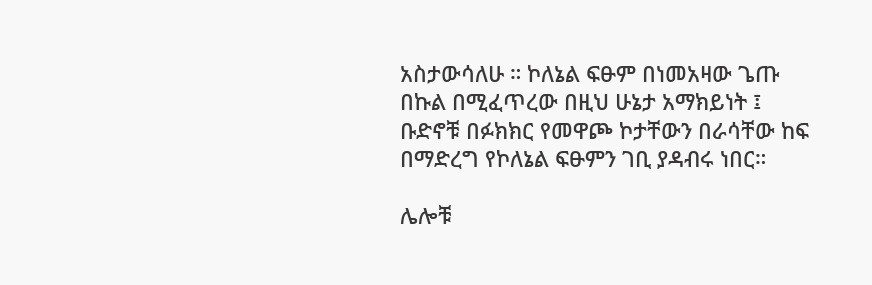አስታውሳለሁ ። ኮለኔል ፍፁም በነመአዛው ጌጡ በኩል በሚፈጥረው በዚህ ሁኔታ አማክይነት ፤ ቡድኖቹ በፉክክር የመዋጮ ኮታቸውን በራሳቸው ከፍ በማድረግ የኮለኔል ፍፁምን ገቢ ያዳብሩ ነበር።

ሌሎቹ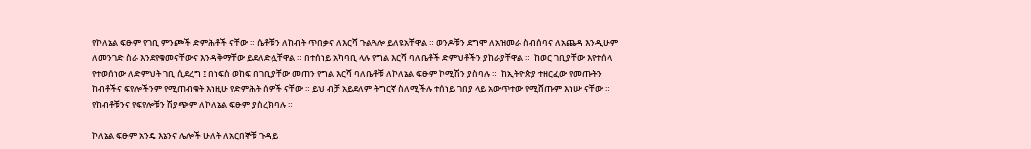የኮለኔል ፍፁም የገቢ ምንጮች ድምሕቶች ናቸው ። ሴቶቹን ለከብት ጥበቃና ለእርሻ ጉልጓሎ ይለዩአቸዋል ። ወንዶቹን ደግሞ ለአዝመራ ስብሰባና ለአጨዳ እንዲሁም ለመንገድ ስራ እንደየቁመናቸውና እንዳቅማቸው ይደለድሏቸዋል ። በተሰነይ አካባቢ ላሉ የግል እርሻ ባለቤቶች ድምህቶችን ያከራያቸዋል ።  ከወር ገቢያቸው እየተሰላ የተወሰነው ለድምህት ገቢ ሲደረግ ፤ በነፍስ ወከፍ በገቢያቸው መጠን የግል እርሻ ባለቤቶቹ ለኮለኔል ፍፁም ኮሚሽን ያስባሉ ።  ከኢትዮጵያ ተዘርፈው የመጡትን ከብቶችና ፍየሎችንም የሚጠብቁት እነዚሁ የድምሕት ሰዎች ናቸው ። ይህ ብቻ አይደለም ትግርኛ ስለሚችሉ ተሰነይ ገበያ ላይ አውጥተው የሚሸጡም እነሡ ናቸው ። የከብቶቹንና የፍየሎቹን ሽያጭም ለኮለኔል ፍፁም ያስረክባሉ ።

ኮለኔል ፍፁም አንዴ እኔንና ሌሎች ሁለት ለአርበኞቹ ጉዳይ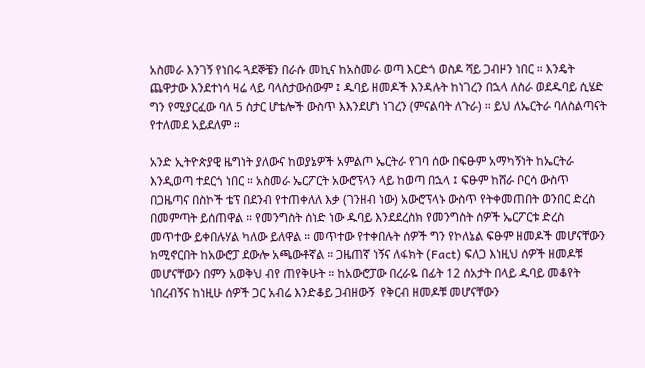አስመራ እንገኝ የነበሩ ጓደኞቼን በራሱ መኪና ከአስመራ ወጣ እርድጎ ወስዶ ሻይ ጋብዞን ነበር ። እንዴት ጨዋታው እንደተነሳ ዛሬ ላይ ባላስታውሰውም ፤ ዱባይ ዘመዶች እንዳሉት ከነገረን በኋላ ለስራ ወደዱባይ ሲሄድ ግን የሚያርፈው ባለ 5 ስታር ሆቴሎች ውስጥ እእንደሆነ ነገረን (ምናልባት ለጉራ) ። ይህ ለኤርትራ ባለስልጣናት የተለመደ አይደለም ።

አንድ ኢትዮጵያዊ ዜግነት ያለውና ከወያኔዎች አምልጦ ኤርትራ የገባ ሰው በፍፁም አማካኝነት ከኤርትራ እንዲወጣ ተደርጎ ነበር ። አስመራ ኤርፖርት አውሮፕላን ላይ ከወጣ በኋላ ፤ ፍፁም ከሸራ ቦርሳ ውስጥ በጋዜጣና በስኮች ቴፕ በደንብ የተጠቀለለ እቃ (ገንዘብ ነው) አውሮፕላኑ ውስጥ የትቀመጠበት ወንበር ድረስ በመምጣት ይሰጠዋል ። የመንግስት ሰነድ ነው ዱባይ እንደደረስክ የመንግስት ሰዎች ኤርፖርቱ ድረስ መጥተው ይቀበሉሃል ካለው ይለዋል ። መጥተው የተቀበሉት ሰዎች ግን የኮለኔል ፍፁም ዘመዶች መሆናቸውን ክሚኖርበት ከአውሮፓ ደውሎ አጫውቶኛል ። ጋዜጠኛ ነኝና ለፋክት (Fact) ፍለጋ እነዚህ ሰዎች ዘመዶቹ መሆናቸውን በምን አወቅህ ብየ ጠየቅሁት ። ከአውሮፓው በረራዬ በፊት 12 ሰአታት በላይ ዱባይ መቆየት ነበረብኝና ከነዚሁ ሰዎች ጋር አብሬ እንድቆይ ጋብዘውኝ  የቅርብ ዘመዶቹ መሆናቸውን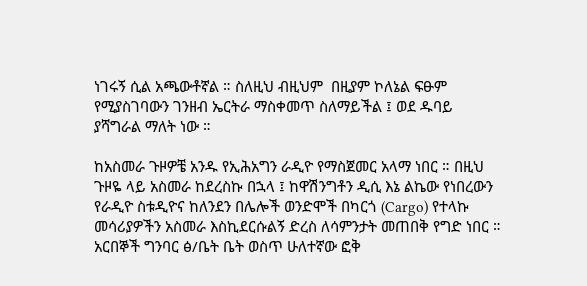ነገሩኝ ሲል አጫውቶኛል ። ስለዚህ ብዚህም  በዚያም ኮለኔል ፍፁም የሚያስገባውን ገንዘብ ኤርትራ ማስቀመጥ ስለማይችል ፤ ወደ ዱባይ ያሻግራል ማለት ነው ።

ከአስመራ ጉዞዎቼ አንዱ የኢሕአግን ራዲዮ የማስጀመር አላማ ነበር ። በዚህ ጉዞዬ ላይ አስመራ ከደረስኩ በኋላ ፤ ከዋሽንግቶን ዲሲ እኔ ልኬው የነበረውን የራዲዮ ስቱዲዮና ከለንደን በሌሎች ወንድሞች በካርጎ (Cargo) የተላኩ መሳሪያዎችን አስመራ እስኪደርሱልኝ ድረስ ለሳምንታት መጠበቅ የግድ ነበር ። አርበኞች ግንባር ፅ/ቤት ቤት ወስጥ ሁለተኛው ፎቅ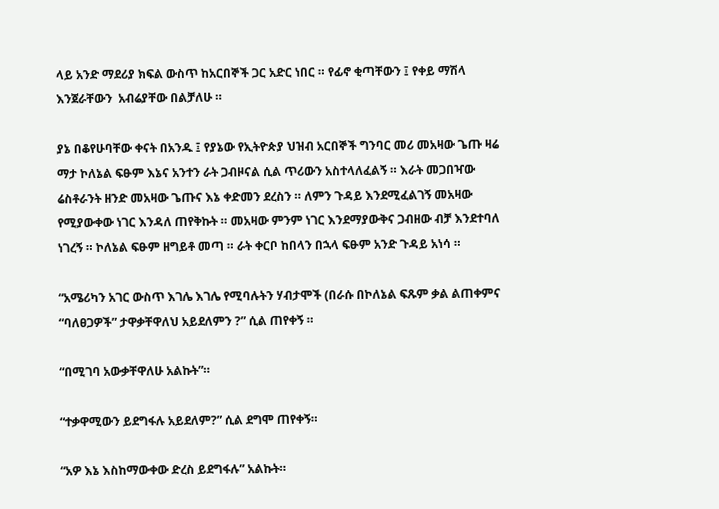ላይ አንድ ማደሪያ ክፍል ውስጥ ከአርበኞች ጋር አድር ነበር ። የፊኖ ቂጣቸውን ፤ የቀይ ማሽላ እንጀራቸውን  አብሬያቸው በልቻለሁ ።

ያኔ በቆየሁባቸው ቀናት በአንዱ ፤ የያኔው የኢትዮጵያ ህዝብ አርበኞች ግንባር መሪ መአዛው ጌጡ ዛሬ ማታ ኮለኔል ፍፁም እኔና አንተን ራት ጋብዞናል ሲል ጥሪውን አስተላለፈልኝ ። እራት መጋበዣው ሬስቶራንት ዘንድ መአዛው ጌጡና እኔ ቀድመን ደረስን ። ለምን ጉዳይ እንደሚፈልገኝ መአዛው የሚያውቀው ነገር እንዳለ ጠየቅኩት ። መአዛው ምንም ነገር እንደማያውቅና ጋብዘው ብቻ እንደተባለ ነገረኝ ። ኮለኔል ፍፁም ዘግይቶ መጣ ። ራት ቀርቦ ከበላን በኋላ ፍፁም አንድ ጉዳይ አነሳ ።

“አሜሪካን አገር ውስጥ እገሌ እገሌ የሚባሉትን ሃብታሞች (በራሱ በኮለኔል ፍጹም ቃል ልጠቀምና “ባለፀጋዎች” ታዋቃቸዋለህ አይደለምን ?” ሲል ጠየቀኝ ።

“በሚገባ አውቃቸዋለሁ አልኩት”።

“ተቃዋሚውን ይደግፋሉ አይደለም?” ሲል ደግሞ ጠየቀኝ።

“አዎ እኔ እስከማውቀው ድረስ ይደግፋሉ” አልኩት።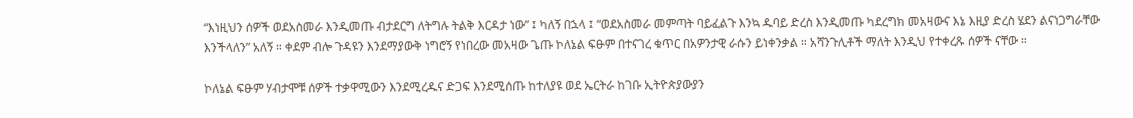“እነዚህን ሰዎች ወደአስመራ እንዲመጡ ብታደርግ ለትግሉ ትልቅ እርዳታ ነው” ፤ ካለኝ በኋላ ፤ “ወደአስመራ መምጣት ባይፈልጉ እንኳ ዱባይ ድረስ እንዲመጡ ካደረግክ መአዛውና እኔ እዚያ ድረስ ሄደን ልናነጋግራቸው እንችላለን” አለኝ ። ቀደም ብሎ ጉዳዩን እንደማያውቅ ነግሮኝ የነበረው መአዛው ጌጡ ኮለኔል ፍፁም በተናገረ ቁጥር በአዎንታዊ ራሱን ይነቀንቃል ። አሻንጉሊቶች ማለት እንዲህ የተቀረጹ ሰዎች ናቸው ።

ኮለኔል ፍፁም ሃብታሞቹ ሰዎች ተቃዋሚውን እንደሚረዱና ድጋፍ እንደሚሰጡ ከተለያዩ ወደ ኤርትራ ከገቡ ኢትዮጵያውያን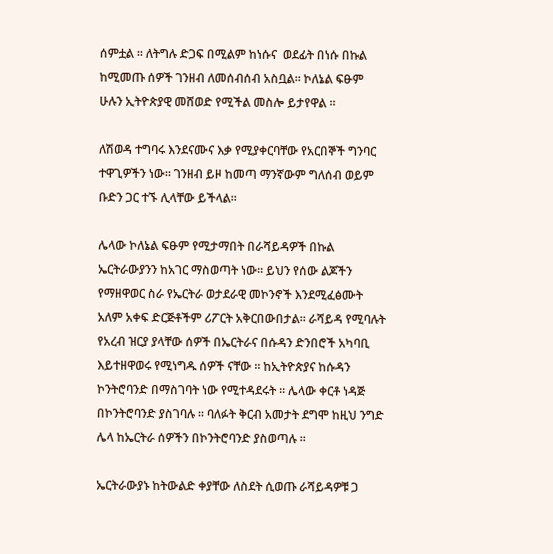ሰምቷል ። ለትግሉ ድጋፍ በሚልም ከነሱና  ወደፊት በነሱ በኩል ከሚመጡ ሰዎች ገንዘብ ለመሰብሰብ አስቧል። ኮለኔል ፍፁም ሁሉን ኢትዮጵያዊ መሸወድ የሚችል መስሎ ይታየዋል ፡፡

ለሽወዳ ተግባሩ እንደናሙና እቃ የሚያቀርባቸው የአርበኞች ግንባር ተዋጊዎችን ነው። ገንዘብ ይዞ ከመጣ ማንኛውም ግለሰብ ወይም ቡድን ጋር ተኙ ሊላቸው ይችላል።

ሌላው ኮለኔል ፍፁም የሚታማበት በራሻይዳዎች በኩል ኤርትራውያንን ከአገር ማስወጣት ነው። ይህን የሰው ልጆችን የማዘዋወር ስራ የኤርትራ ወታደራዊ መኮንኖች እንደሚፈፅሙት አለም አቀፍ ድርጅቶችም ሪፖርት አቅርበውበታል። ራሻይዳ የሚባሉት የአረብ ዝርያ ያላቸው ሰዎች በኤርትራና በሱዳን ድንበሮች አካባቢ እይተዘዋወሩ የሚነግዱ ሰዎች ናቸው ። ከኢትዮጵያና ከሱዳን ኮንትሮባንድ በማስገባት ነው የሚተዳደሩት ። ሌላው ቀርቶ ነዳጅ በኮንትሮባንድ ያስገባሉ ። ባለፉት ቅርብ አመታት ደግሞ ከዚህ ንግድ ሌላ ከኤርትራ ሰዎችን በኮንትሮባንድ ያስወጣሉ ።

ኤርትራውያኑ ከትውልድ ቀያቸው ለስደት ሲወጡ ራሻይዳዎቹ ጋ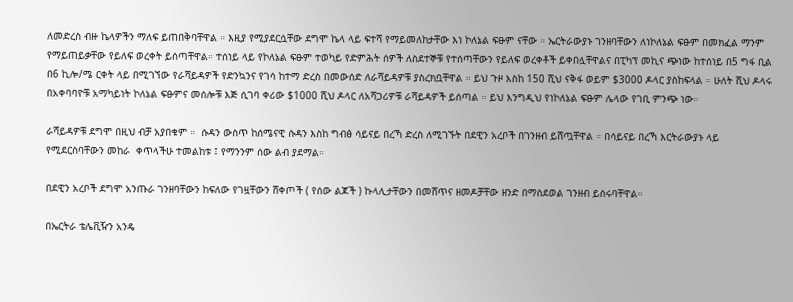ለመድረስ ብዙ ኬላዎችን ማለፍ ይጠበቅባቸዋል ። እዚያ የሚያደርሷቸው ደግሞ ኬላ ላይ ፍተሻ የማይመለከታቸው እነ ኮለኔል ፍፁም ናቸው ። ኤርትራውያኑ ገንዘባቸውን ለነኮለኔል ፍፁም በመክፈል ማንም የማይጠይቃቸው የይለፍ ወረቀት ይሰጣቸዋል። ተሰነይ ላይ የኮለኔል ፍፁም ተወካይ የድምሕት ሰዎች ለስደተኞቹ የተሰጣቸውን የይለፍ ወረቀቶች ይቀበሏቸዋልና በፒካፕ መኪና ጭነው ከተሰነይ በ5 ግፋ ቢል በ6 ኪሎ/ሜ ርቀት ላይ በሚገኘው የራሻይዳዎች የድንኳንና የገሳ ከተማ ድረስ በመውሰድ ለራሻይዳዎቹ ያስረክቧቸዋል ። ይህ ጉዞ እስከ 150 ሺህ ናቅፋ ወይም $3000 ዶላር ያስከፍላል ። ሁለት ሺህ ዶላሩ በአቀባባዮቹ አማካይነት ኮለኔል ፍፁምና መሰሎቹ እጅ ሲገባ ቀሪው $1000 ሺህ ዶላር ለአሻጋሪዎቹ ራሻይዳዎች ይሰጣል ። ይህ እንግዲህ የነኮለኔል ፍፁም ሌላው የገቢ ምንጭ ነው።

ራሻይዳዎቹ ደግሞ በዚህ ብቻ አያበቁም ።  ሱዳን ውስጥ ከሰሜናዊ ሱዳን እስከ ግብፅ ሳይናይ በረኻ ድረስ ለሚገኙት በደዊን አረቦች በገንዘብ ይሸጧቸዋል ። በሳይናይ በረኻ እርትራውያኑ ላይ የሚደርስባቸውን መከራ  ቀጥላችሁ ተመልከቱ ፤ የማንንም ሰው ልብ ያደማል።

በደዊን አረቦች ደግሞ አንጡራ ገንዘባቸውን ከፍለው የገዟቸውን ሸቀጦች ( የሰው ልጆች ) ኩላሊታቸውን በመሸጥና ዘመዶቻቸው ዘንድ በማስደወል ገንዘብ ይሰሩባቸዋል።

በኤርትራ ቴሌቪዥን አንዴ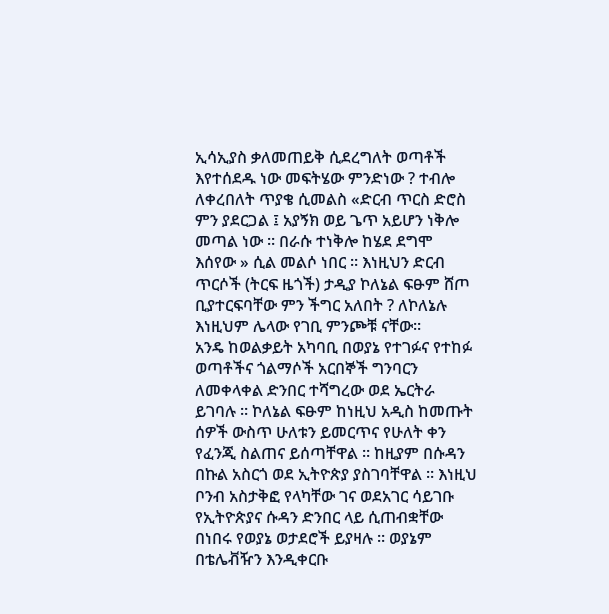ኢሳኢያስ ቃለመጠይቅ ሲደረግለት ወጣቶች እየተሰደዱ ነው መፍትሄው ምንድነው ? ተብሎ ለቀረበለት ጥያቄ ሲመልስ «ድርብ ጥርስ ድሮስ ምን ያደርጋል ፤ አያኝክ ወይ ጌጥ አይሆን ነቅሎ መጣል ነው ። በራሱ ተነቅሎ ከሄደ ደግሞ እሰየው » ሲል መልሶ ነበር ። እነዚህን ድርብ ጥርሶች (ትርፍ ዜጎች) ታዲያ ኮለኔል ፍፁም ሸጦ ቢያተርፍባቸው ምን ችግር አለበት ? ለኮለኔሉ እነዚህም ሌላው የገቢ ምንጮቹ ናቸው።
አንዴ ከወልቃይት አካባቢ በወያኔ የተገፉና የተከፉ ወጣቶችና ጎልማሶች አርበኞች ግንባርን ለመቀላቀል ድንበር ተሻግረው ወደ ኤርትራ ይገባሉ ። ኮለኔል ፍፁም ከነዚህ አዲስ ከመጡት ሰዎች ውስጥ ሁለቱን ይመርጥና የሁለት ቀን የፈንጂ ስልጠና ይሰጣቸዋል ። ከዚያም በሱዳን በኩል አስርጎ ወደ ኢትዮጵያ ያስገባቸዋል ። እነዚህ ቦንብ አስታቅፎ የላካቸው ገና ወደአገር ሳይገቡ የኢትዮጵያና ሱዳን ድንበር ላይ ሲጠብቋቸው በነበሩ የወያኔ ወታደሮች ይያዛሉ ። ወያኔም በቴሌቭዥን እንዲቀርቡ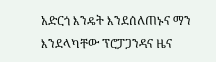አድርጎ እንዴት እንደሰለጠኑና ማን እንደላካቸው ፕሮፓጋንዳና ዜና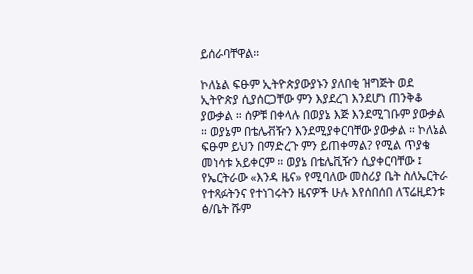ይሰራባቸዋል።

ኮለኔል ፍፁም ኢትዮጵያውያኑን ያለበቂ ዝግጅት ወደ ኢትዮጵያ ሲያሰርጋቸው ምን እያደረገ እንደሆነ ጠንቅቆ ያውቃል ። ሰዎቹ በቀላሉ በወያኔ እጅ እንደሚገቡም ያውቃል ። ወያኔም በቴሌቭዥን እንደሚያቀርባቸው ያውቃል ። ኮለኔል ፍፁም ይህን በማድረጉ ምን ይጠቀማል? የሚል ጥያቄ መነሳቱ አይቀርም ። ወያኔ በቴሌቪዥን ሲያቀርባቸው ፤ የኤርትራው «እንዳ ዜና» የሚባለው መስሪያ ቤት ስለኤርትራ የተጻፉትንና የተነገሩትን ዜናዎች ሁሉ እየሰበሰበ ለፕሬዚደንቱ ፅ/ቤት ሹም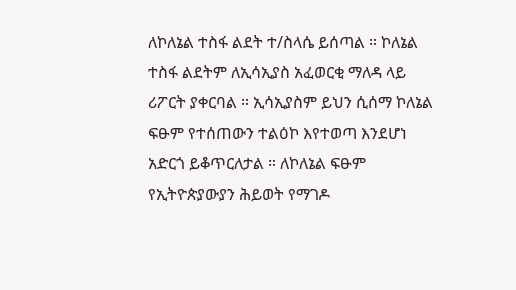ለኮለኔል ተስፋ ልደት ተ/ስላሴ ይሰጣል ። ኮለኔል ተስፋ ልደትም ለኢሳኢያስ አፈወርቂ ማለዳ ላይ ሪፖርት ያቀርባል ። ኢሳኢያስም ይህን ሲሰማ ኮለኔል ፍፁም የተሰጠውን ተልዕኮ እየተወጣ እንደሆነ አድርጎ ይቆጥርለታል ። ለኮለኔል ፍፁም የኢትዮጵያውያን ሕይወት የማገዶ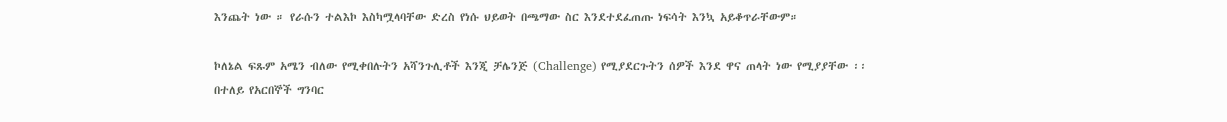እንጨት ነው ። የራሱን ተልእኮ እስካሟላባቸው ድረስ የነሱ ህይወት በጫማው ስር እንደተደፈጠጡ ነፍሳት እንኳ አይቆጥራቸውም።

ኮለኔል ፍጹም አሜን ብለው የሚቀበሉትን አሻንጉሊቶች እንጂ ቻሌንጅ (Challenge) የሚያደርጉትን ሰዎች እንደ ዋና ጠላት ነው የሚያያቸው ፡፡ በተለይ የአርበኞች ግንባር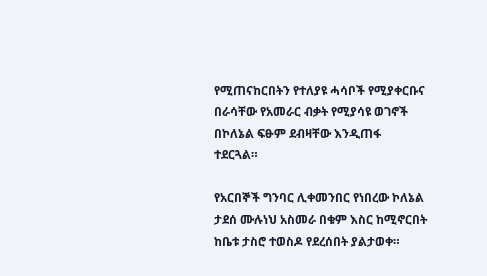የሚጠናከርበትን የተለያዩ ሓሳቦች የሚያቀርቡና በራሳቸው የአመራር ብቃት የሚያሳዩ ወገኖች  በኮለኔል ፍፁም ደብዛቸው እንዲጠፋ ተደርጓል።

የአርበኞች ግንባር ሊቀመንበር የነበረው ኮለኔል ታደሰ ሙሉነህ አስመራ በቁም እስር ከሚኖርበት ከቤቱ ታስሮ ተወስዶ የደረሰበት ያልታወቀ።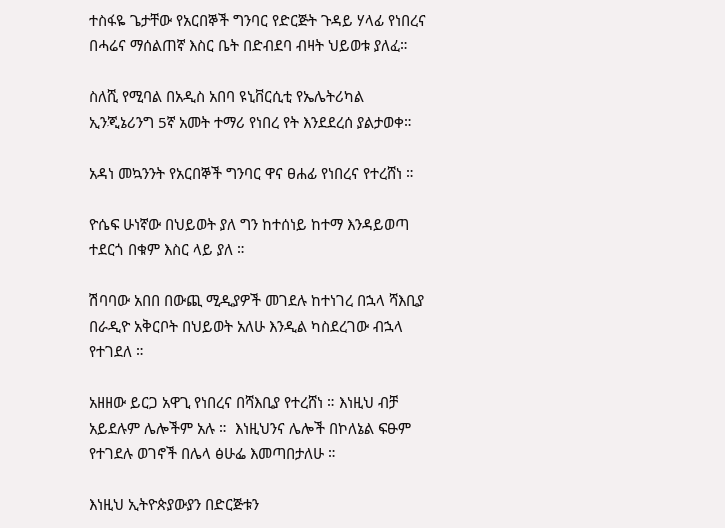ተስፋዬ ጌታቸው የአርበኞች ግንባር የድርጅት ጉዳይ ሃላፊ የነበረና በሓሬና ማሰልጠኛ እስር ቤት በድብደባ ብዛት ህይወቱ ያለፈ።

ስለሺ የሚባል በአዲስ አበባ ዩኒቨርሲቲ የኤሌትሪካል ኢንጂኔሪንግ 5ኛ አመት ተማሪ የነበረ የት እንደደረሰ ያልታወቀ።

አዳነ መኳንንት የአርበኞች ግንባር ዋና ፀሐፊ የነበረና የተረሸነ ።

ዮሴፍ ሁነኛው በህይወት ያለ ግን ከተሰነይ ከተማ እንዳይወጣ ተደርጎ በቁም እስር ላይ ያለ ።

ሽባባው አበበ በውጪ ሚዲያዎች መገደሉ ከተነገረ በኋላ ሻእቢያ  በራዲዮ አቅርቦት በህይወት አለሁ እንዲል ካስደረገው ብኋላ  የተገደለ ።

አዘዘው ይርጋ አዋጊ የነበረና በሻእቢያ የተረሸነ ። እነዚህ ብቻ አይደሉም ሌሎችም አሉ ።  እነዚህንና ሌሎች በኮለኔል ፍፁም የተገደሉ ወገኖች በሌላ ፅሁፌ እመጣበታለሁ ።

እነዚህ ኢትዮጵያውያን በድርጅቱን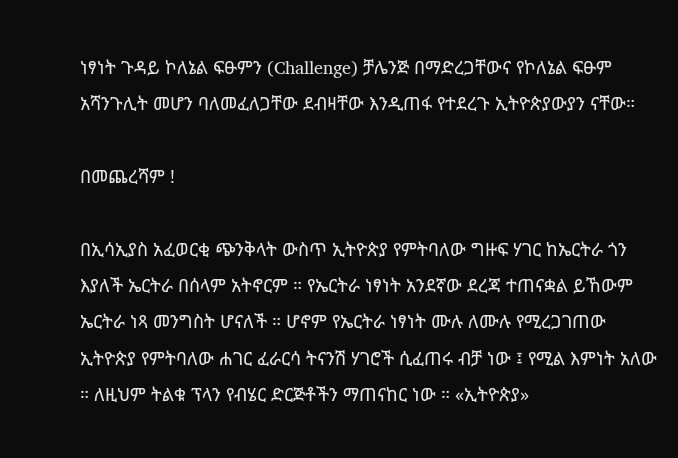ነፃነት ጉዳይ ኮለኔል ፍፁምን (Challenge) ቻሌንጅ በማድረጋቸውና የኮለኔል ፍፁም አሻንጉሊት መሆን ባለመፈለጋቸው ደብዛቸው እንዲጠፋ የተደረጉ ኢትዮጵያውያን ናቸው።

በመጨረሻም !

በኢሳኢያስ አፈወርቂ ጭንቅላት ውስጥ ኢትዮጵያ የምትባለው ግዙፍ ሃገር ከኤርትራ ጎን እያለች ኤርትራ በሰላም አትኖርም ። የኤርትራ ነፃነት አንደኛው ደረጃ ተጠናቋል ይኸውም ኤርትራ ነጻ መንግስት ሆናለች ። ሆኖም የኤርትራ ነፃነት ሙሉ ለሙሉ የሚረጋገጠው ኢትዮጵያ የምትባለው ሐገር ፈራርሳ ትናንሽ ሃገሮች ሲፈጠሩ ብቻ ነው ፤ የሚል እምነት አለው ። ለዚህም ትልቁ ፕላን የብሄር ድርጅቶችን ማጠናከር ነው ። «ኢትዮጵያ»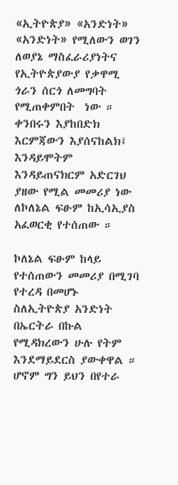«ኢትዮጵያ» «አንድነት» «አንድነት» የሚለውን ወገን ለወያኔ ማስፈራሪያነትና የኢትዮጵያውያ የቃዋሚ ጎራን ሰርጎ ለመግባት  የሚጠቀምበት  ነው ። ቀንበሩን እያከበድክ እርምጃውን እያሰናከልክ፤ እንዳይሞትም እንዳይጠናክርም አድርገህ ያዘው የሚል መመሪያ ነው ለኮለኔል ፍፁም ከኢሳኢያስ አፈወርቂ የተሰጠው ።

ኮለኔል ፍፁም ከላይ የተሰጠውን መመሪያ በሚገባ የተረዳ በመሆኑ ስለኢትዮጵያ አንድነት በኤርትራ በኩል የሚዳክረውን ሁሉ የትም እንደማይደርስ ያውቀዋል ። ሆኖም ግን ይህን በየተራ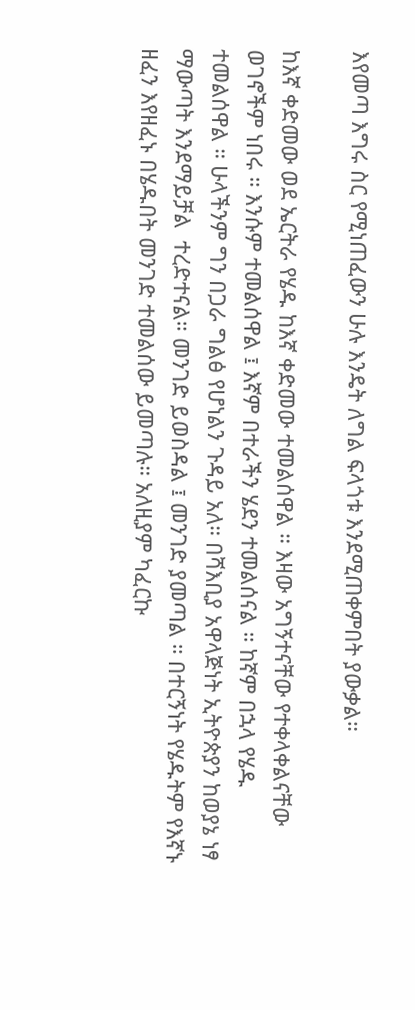እየመጣ እግሩ ስር የሚነጠፈውን ሁሉ እንዴት ለግል ፍላጎቱ እንደሚጠቀምበት ያውቃል።

ከእኛ ቀድመው ወደ ኤርትራ የሄዱ ከእኛ ቀድመው ተመልሰዋል ። እዛው አግኝተናቸው የተቀላቀልናቸው ወገኖችም ነበሩ ። እንሱም ተመልሰዋል ፤ እኛም በተራችን ሄደን ተመልሰናል ። ከኛም በኋላ የሄዱ ተመልሰዋል ። ሁላችንም ግን በጋራ ግልፅ የሆነልን ጉዳይ አለ። በሻእቢያ አዋላጅነት ኢትዮጵያን ከወያኔ ነፃ ማውጣት እንደማይቻል  ተረድተናል። መንገድ ይወስዳል ፤ መንገድ ያመጣል ። በተርኝነት የሄዱትም የእኛኑ ዘፈን እየዘፈኑ በሄዱበት መንገድ ተመልሰው ይመጣሉ። አለዚያም ካፈርኩ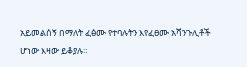አይመልሰኝ በማለት ፈፅሙ የተባሉትን እየፈፀሙ አሻንጉሊቶች ሆነው እዛው ይቆያሉ።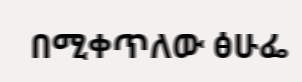በሚቀጥለው ፅሁፌ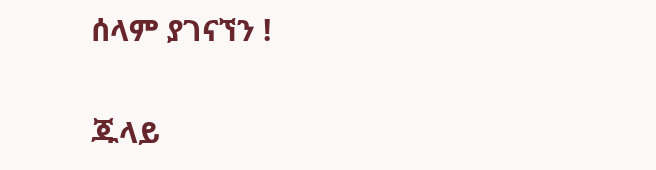ሰላም ያገናኘን !

ጁላይ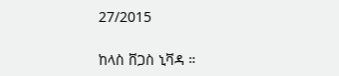27/2015

ከላስ ቨጋስ ኒቫዳ ።